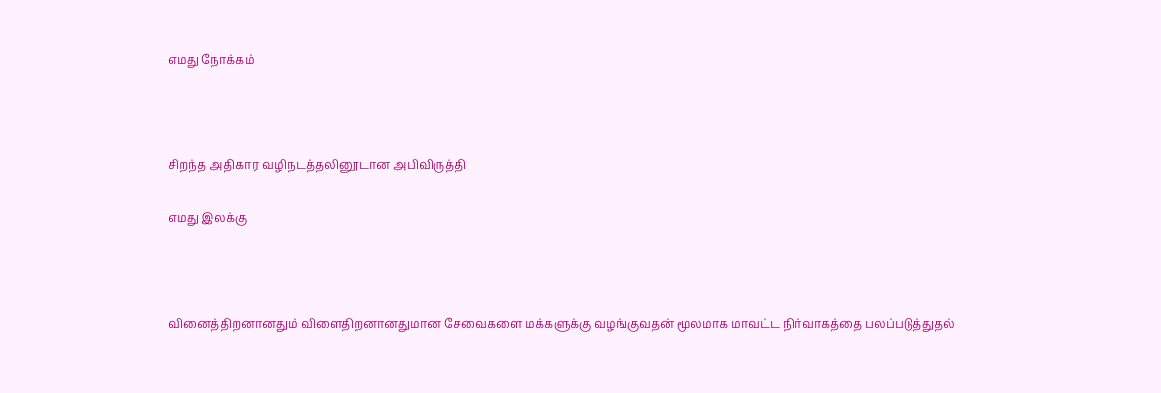எமது நோக்கம்



சிறந்த அதிகார வழிநடத்தலினூடான அபிவிருத்தி

எமது இலக்கு



வினைத்திறனானதும் விளைதிறனானதுமான சேவைகளை மக்களுக்கு வழங்குவதன் மூலமாக மாவட்ட நிர்வாகத்தை பலப்படுத்துதல்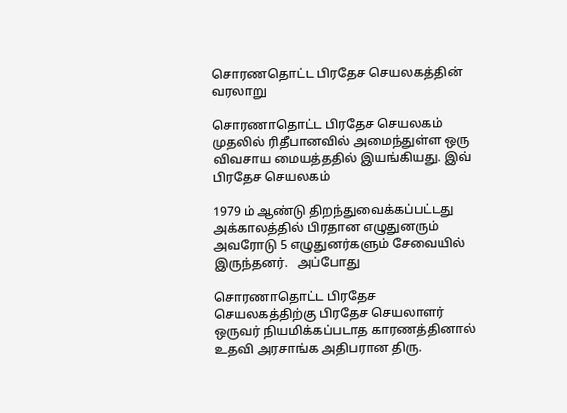சொரணதொட்ட பிரதேச செயலகத்தின் வரலாறு

சொரணாதொட்ட பிரதேச செயலகம் முதலில் ரிதீபானவில் அமைந்துள்ள ஒரு விவசாய மையத்ததில் இயங்கியது. இவ் பிரதேச செயலகம்

1979 ம் ஆண்டு திறந்துவைக்கப்பட்டது அக்காலத்தில் பிரதான எழுதுனரும் அவரோடு 5 எழுதுனர்களும் சேவையில் இருந்தனர்.   அப்போது

சொரணாதொட்ட பிரதேச செயலகத்திற்கு பிரதேச செயலாளர் ஒருவர் நியமிக்கப்படாத காரணத்தினால் உதவி அரசாங்க அதிபரான திரு.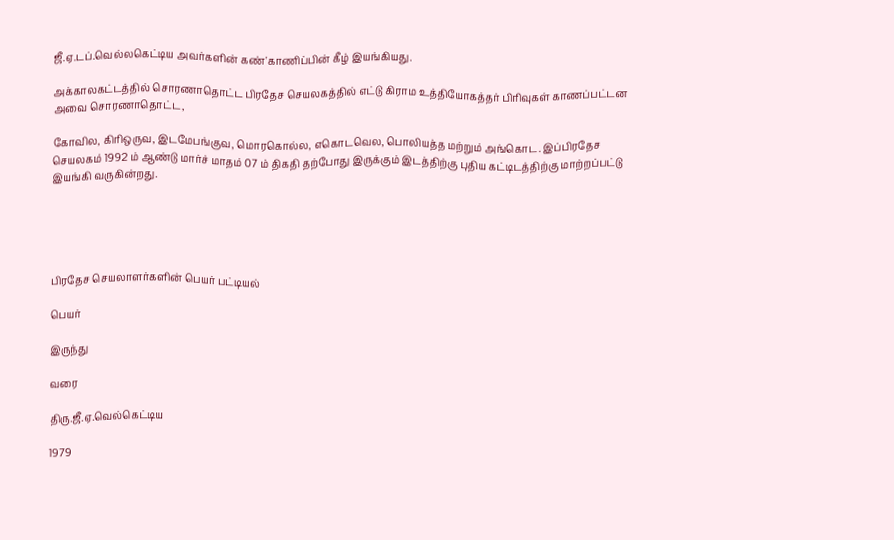ஜீ.ஏ.டப்.வெல்லகெட்டிய அவர்களின் கண்'காணிப்பின் கீழ் இயங்கியது.

அக்காலகட்டத்தில் சொரணாதொட்ட பிரதேச செயலகத்தில் எட்டு கிராம உத்தியோகத்தர் பிரிவுகள் காணப்பட்டன அவை சொரணாதொட்ட,

கோவில, கிரிஒருவ, இடமேபங்குவ, மொரகொல்ல, எகொடவெல, பொலியத்த மற்றும் அங்கொட. இப்பிரதேச செயலகம் 1992 ம் ஆண்டு மார்ச் மாதம் 07 ம் திகதி தற்போது இருக்கும் இடத்திற்கு புதிய கட்டிடத்திற்கு மாற்றப்பட்டு இயங்கி வருகின்றது.





பிரதேச செயலாளர்களின் பெயர் பட்டியல்

பெயர்

இருந்து

வரை

திரு.ஜீ.ஏ.வெல்கெட்டிய

1979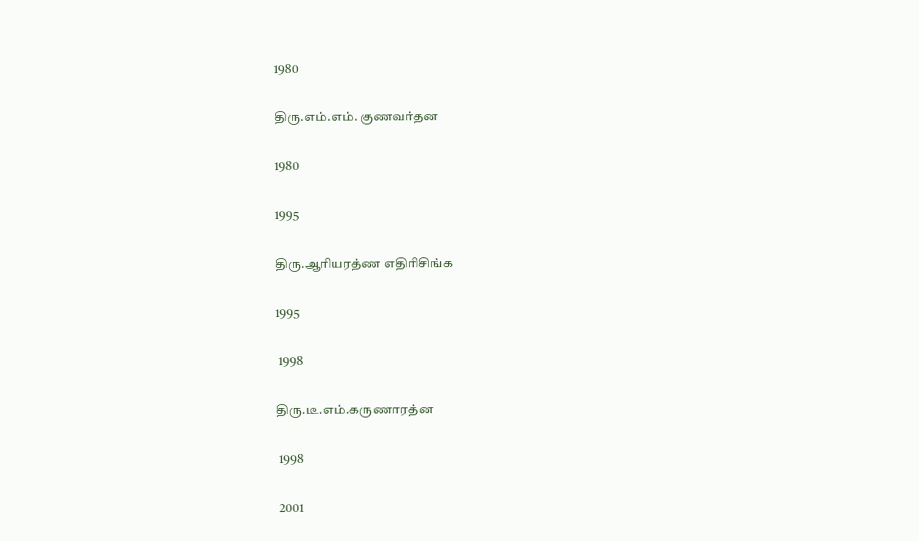1980

திரு.எம்.எம். குணவர்தன

1980

1995

திரு.ஆரியரத்ண எதிரிசிங்க

1995

 1998

திரு.டீ.எம்.கருணாரத்ன

 1998

 2001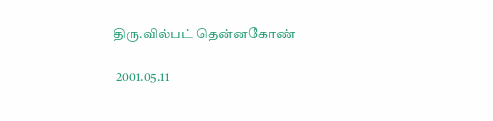திரு.வில்பட் தென்னகோண்

 2001.05.11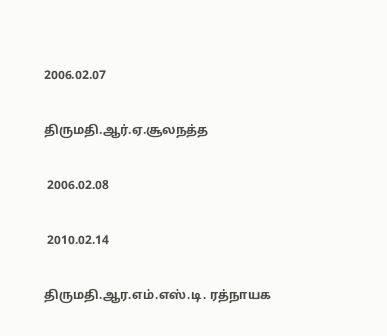2006.02.07

திருமதி.ஆர்.ஏ.சூலநத்த

 2006.02.08

 2010.02.14

திருமதி.ஆர.எம்.எஸ்.டி. ரத்நாயக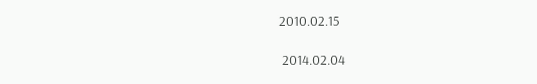2010.02.15

 2014.02.04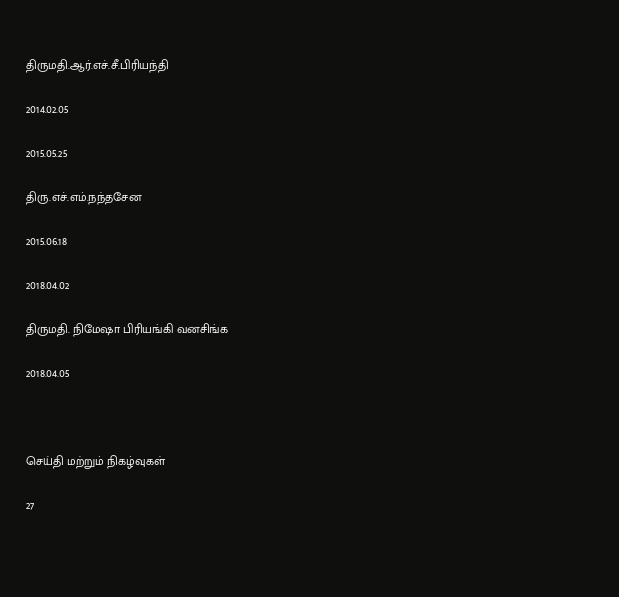திருமதி.ஆர்.எச்.சீ.பிரியந்தி

2014.02.05

2015.05.25

திரு.எச்.எம்.நந்தசேன

2015.06.18

2018.04.02

திருமதி. நிமேஷா பிரியங்கி வனசிங்க

2018.04.05



செய்தி மற்றும் நிகழ்வுகள்

27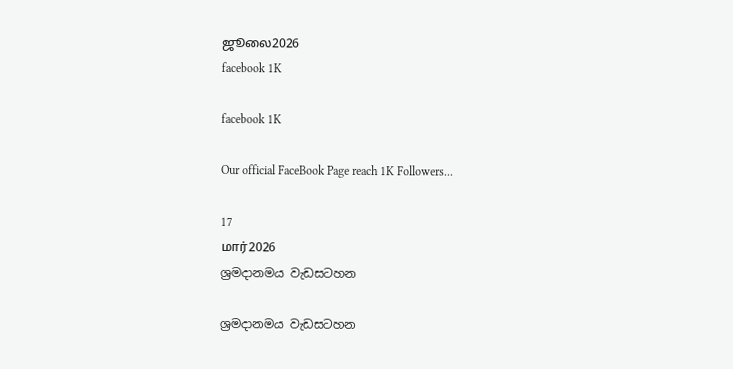ஜூலை2026
facebook 1K

facebook 1K

Our official FaceBook Page reach 1K Followers...

17
மார்2026
ශ්‍රමදානමය වැඩසටහන

ශ්‍රමදානමය වැඩසටහන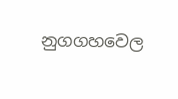නුගගහවෙල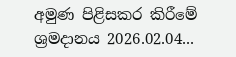අමුණ පිළිසකර කිරීමේ ශ්‍රමදානය 2026.02.04...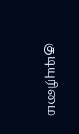குடியுரிமை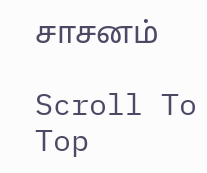சாசனம்

Scroll To Top